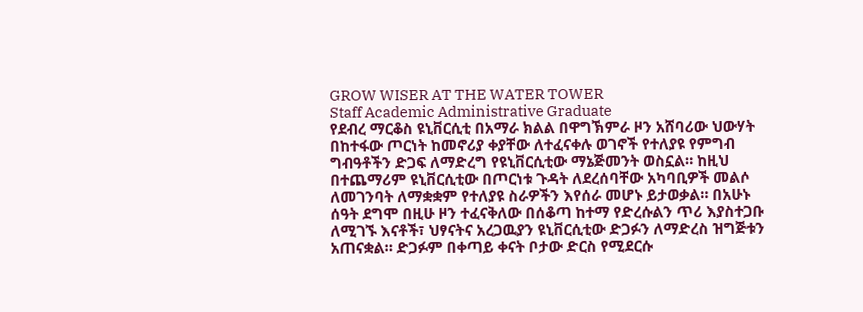GROW WISER AT THE WATER TOWER
Staff Academic Administrative Graduate
የደብረ ማርቆስ ዩኒቨርሲቲ በአማራ ክልል በዋግኽምራ ዞን አሸባሪው ህውሃት በከተፋው ጦርነት ከመኖሪያ ቀያቸው ለተፈናቀሉ ወገኖች የተለያዩ የምግብ ግብዓቶችን ድጋፍ ለማድረግ የዩኒቨርሲቲው ማኔጅመንት ወስኗል። ከዚህ በተጨማሪም ዩኒቨርሲቲው በጦርነቱ ጉዳት ለደረሰባቸው አካባቢዎች መልሶ ለመገንባት ለማቋቋም የተለያዩ ስራዎችን እየሰራ መሆኑ ይታወቃል። በአሁኑ ሰዓት ደግሞ በዚሁ ዞን ተፈናቅለው በሰቆጣ ከተማ የድረሱልን ጥሪ እያስተጋቡ ለሚገኙ እናቶች፣ ህፃናትና አረጋዉያን ዩኒቨርሲቲው ድጋፉን ለማድረስ ዝግጅቱን አጠናቋል። ድጋፉም በቀጣይ ቀናት ቦታው ድርስ የሚደርሱ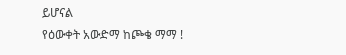ይሆናል
የዕውቀት አውድማ ከጮቄ ማማ !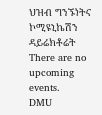ህዝብ ግንኙነትና ኮሚዩኒኬሽን ዳይሬክቶሬት
There are no upcoming events.
DMU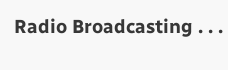Radio Broadcasting . . .